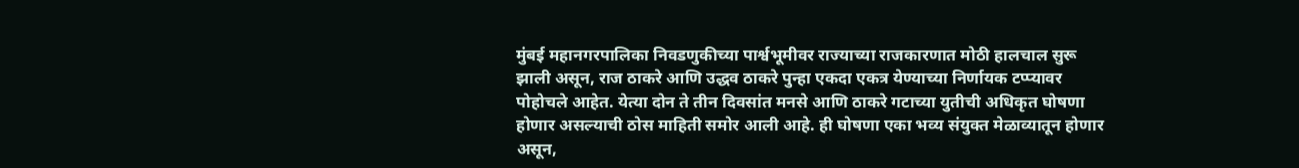मुंबई महानगरपालिका निवडणुकीच्या पार्श्वभूमीवर राज्याच्या राजकारणात मोठी हालचाल सुरू झाली असून, राज ठाकरे आणि उद्धव ठाकरे पुन्हा एकदा एकत्र येण्याच्या निर्णायक टप्प्यावर पोहोचले आहेत. येत्या दोन ते तीन दिवसांत मनसे आणि ठाकरे गटाच्या युतीची अधिकृत घोषणा होणार असल्याची ठोस माहिती समोर आली आहे. ही घोषणा एका भव्य संयुक्त मेळाव्यातून होणार असून,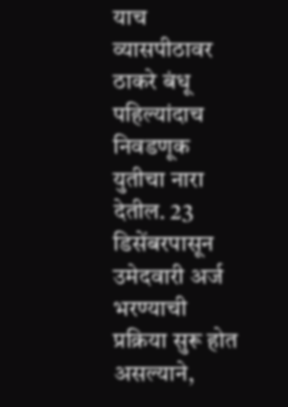याच व्यासपीठावर ठाकरे बंधू पहिल्यांदाच निवडणूक युतीचा नारा देतील. 23 डिसेंबरपासून उमेदवारी अर्ज भरण्याची प्रक्रिया सुरू होत असल्याने,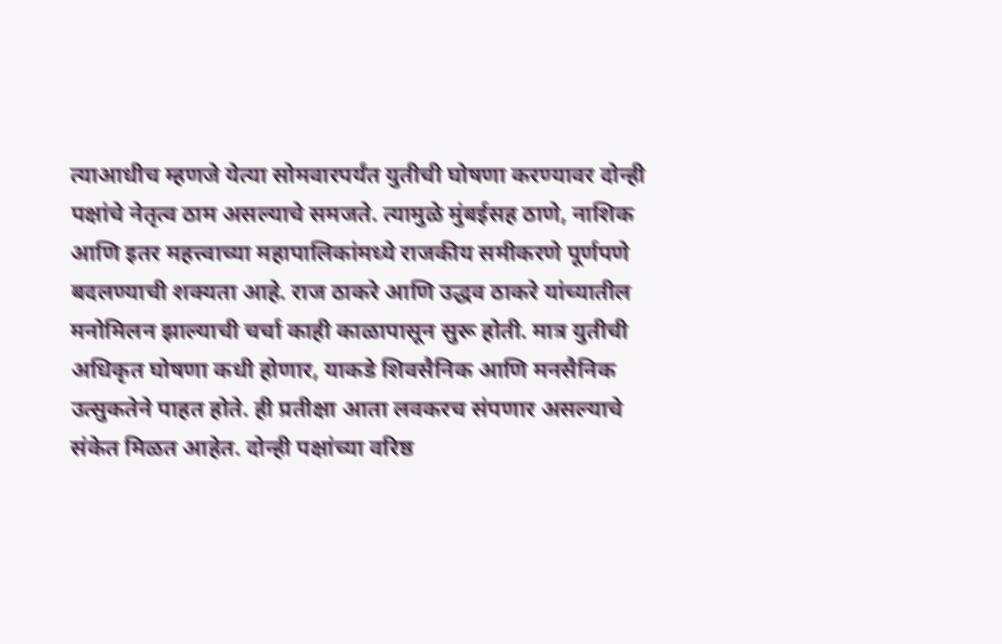त्याआधीच म्हणजे येत्या सोमवारपर्यंत युतीची घोषणा करण्यावर दोन्ही पक्षांचे नेतृत्व ठाम असल्याचे समजते. त्यामुळे मुंबईसह ठाणे, नाशिक आणि इतर महत्त्वाच्या महापालिकांमध्ये राजकीय समीकरणे पूर्णपणे बदलण्याची शक्यता आहे. राज ठाकरे आणि उद्धव ठाकरे यांच्यातील मनोमिलन झाल्याची चर्चा काही काळापासून सुरू होती. मात्र युतीची अधिकृत घोषणा कधी होणार, याकडे शिवसैनिक आणि मनसैनिक उत्सुकतेने पाहत होते. ही प्रतीक्षा आता लवकरच संपणार असल्याचे संकेत मिळत आहेत. दोन्ही पक्षांच्या वरिष्ठ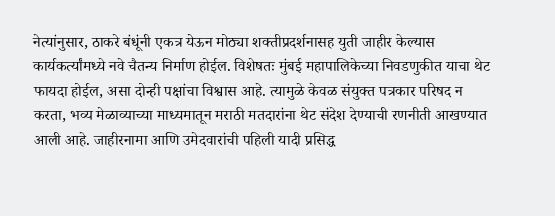नेत्यांनुसार, ठाकरे बंधूंनी एकत्र येऊन मोठ्या शक्तीप्रदर्शनासह युती जाहीर केल्यास कार्यकर्त्यांमध्ये नवे चैतन्य निर्माण होईल. विशेषतः मुंबई महापालिकेच्या निवडणुकीत याचा थेट फायदा होईल, असा दोन्ही पक्षांचा विश्वास आहे. त्यामुळे केवळ संयुक्त पत्रकार परिषद न करता, भव्य मेळाव्याच्या माध्यमातून मराठी मतदारांना थेट संदेश देण्याची रणनीती आखण्यात आली आहे. जाहीरनामा आणि उमेदवारांची पहिली यादी प्रसिद्ध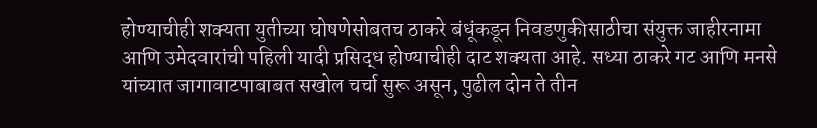होण्याचीही शक्यता युतीच्या घोषणेसोबतच ठाकरे बंधूंकडून निवडणुकीसाठीचा संयुक्त जाहीरनामा आणि उमेदवारांची पहिली यादी प्रसिद्ध होण्याचीही दाट शक्यता आहे. सध्या ठाकरे गट आणि मनसे यांच्यात जागावाटपाबाबत सखोल चर्चा सुरू असून, पुढील दोन ते तीन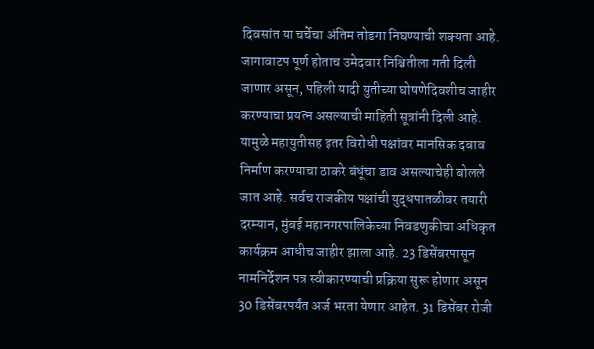दिवसांत या चर्चेचा अंतिम तोडगा निघण्याची शक्यता आहे. जागावाटप पूर्ण होताच उमेदवार निश्चितीला गती दिली जाणार असून, पहिली यादी युतीच्या घोषणेदिवशीच जाहीर करण्याचा प्रयत्न असल्याची माहिती सूत्रांनी दिली आहे. यामुळे महायुतीसह इतर विरोधी पक्षांवर मानसिक दबाव निर्माण करण्याचा ठाकरे बंधूंचा डाव असल्याचेही बोलले जात आहे. सर्वच राजकीय पक्षांची युद्धपातळीवर तयारी दरम्यान, मुंबई महानगरपालिकेच्या निवडणुकीचा अधिकृत कार्यक्रम आधीच जाहीर झाला आहे. 23 डिसेंबरपासून नामनिर्देशन पत्र स्वीकारण्याची प्रक्रिया सुरू होणार असून 30 डिसेंबरपर्यंत अर्ज भरता येणार आहेत. 31 डिसेंबर रोजी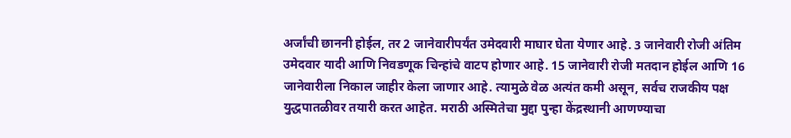अर्जांची छाननी होईल, तर 2 जानेवारीपर्यंत उमेदवारी माघार घेता येणार आहे. 3 जानेवारी रोजी अंतिम उमेदवार यादी आणि निवडणूक चिन्हांचे वाटप होणार आहे. 15 जानेवारी रोजी मतदान होईल आणि 16 जानेवारीला निकाल जाहीर केला जाणार आहे. त्यामुळे वेळ अत्यंत कमी असून, सर्वच राजकीय पक्ष युद्धपातळीवर तयारी करत आहेत. मराठी अस्मितेचा मुद्दा पुन्हा केंद्रस्थानी आणण्याचा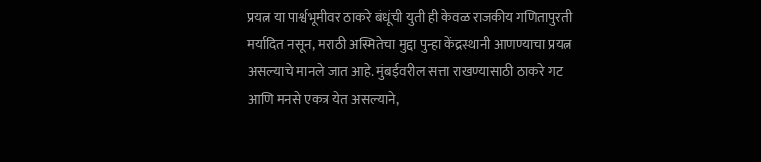प्रयत्न या पार्श्वभूमीवर ठाकरे बंधूंची युती ही केवळ राजकीय गणितापुरती मर्यादित नसून, मराठी अस्मितेचा मुद्दा पुन्हा केंद्रस्थानी आणण्याचा प्रयत्न असल्याचे मानले जात आहे. मुंबईवरील सत्ता राखण्यासाठी ठाकरे गट आणि मनसे एकत्र येत असल्याने,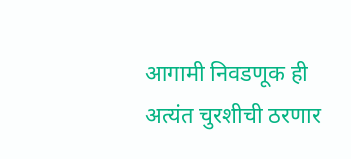आगामी निवडणूक ही अत्यंत चुरशीची ठरणार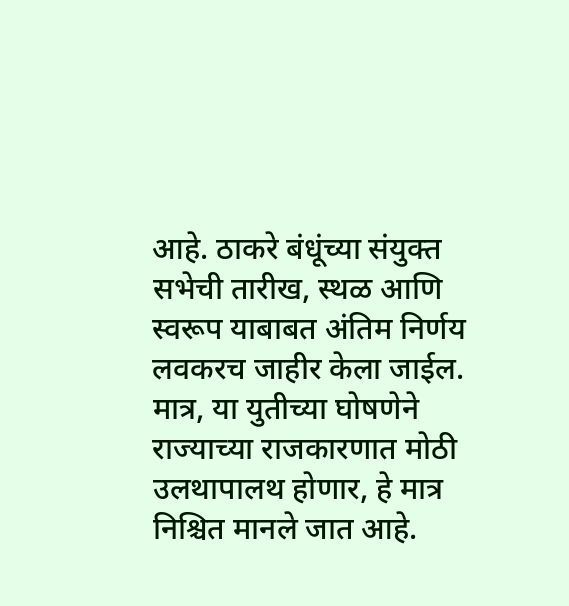आहे. ठाकरे बंधूंच्या संयुक्त सभेची तारीख, स्थळ आणि स्वरूप याबाबत अंतिम निर्णय लवकरच जाहीर केला जाईल. मात्र, या युतीच्या घोषणेने राज्याच्या राजकारणात मोठी उलथापालथ होणार, हे मात्र निश्चित मानले जात आहे.